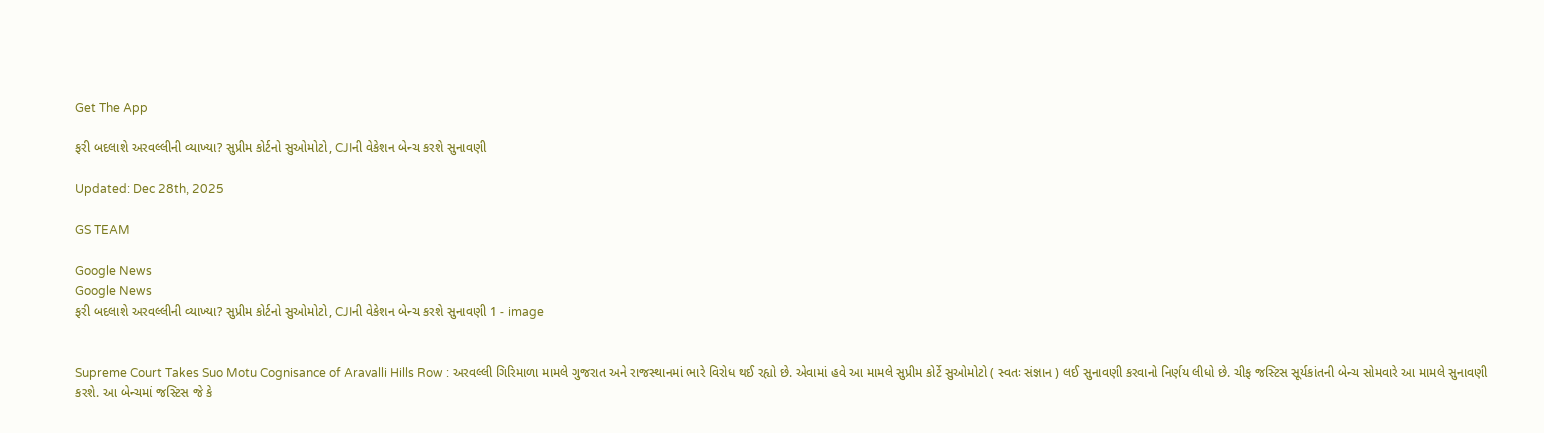Get The App

ફરી બદલાશે અરવલ્લીની વ્યાખ્યા? સુપ્રીમ કોર્ટનો સુઓમોટો, CJIની વેકેશન બેન્ચ કરશે સુનાવણી

Updated: Dec 28th, 2025

GS TEAM

Google News
Google News
ફરી બદલાશે અરવલ્લીની વ્યાખ્યા? સુપ્રીમ કોર્ટનો સુઓમોટો, CJIની વેકેશન બેન્ચ કરશે સુનાવણી 1 - image


Supreme Court Takes Suo Motu Cognisance of Aravalli Hills Row : અરવલ્લી ગિરિમાળા મામલે ગુજરાત અને રાજસ્થાનમાં ભારે વિરોધ થઈ રહ્યો છે. એવામાં હવે આ મામલે સુપ્રીમ કોર્ટે સુઓમોટો ( સ્વતઃ સંજ્ઞાન ) લઈ સુનાવણી કરવાનો નિર્ણય લીધો છે. ચીફ જસ્ટિસ સૂર્યકાંતની બેન્ચ સોમવારે આ મામલે સુનાવણી કરશે. આ બેન્ચમાં જસ્ટિસ જે કે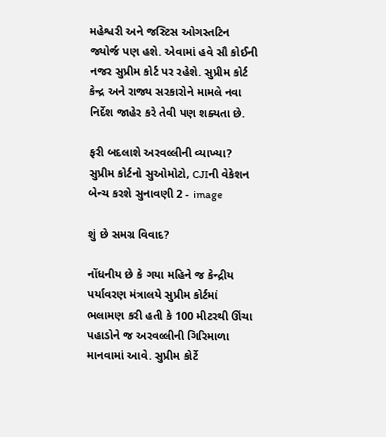મહેશ્વરી અને જસ્ટિસ ઓગસ્તટિન જ્યોર્જ પણ હશે. એવામાં હવે સૌ કોઈની નજર સુપ્રીમ કોર્ટ પર રહેશે. સુપ્રીમ કોર્ટ કેન્દ્ર અને રાજ્ય સરકારોને મામલે નવા નિર્દેશ જાહેર કરે તેવી પણ શક્યતા છે.

ફરી બદલાશે અરવલ્લીની વ્યાખ્યા? સુપ્રીમ કોર્ટનો સુઓમોટો, CJIની વેકેશન બેન્ચ કરશે સુનાવણી 2 - image

શું છે સમગ્ર વિવાદ?

નોંધનીય છે કે ગયા મહિને જ કેન્દ્રીય પર્યાવરણ મંત્રાલયે સુપ્રીમ કોર્ટમાં ભલામણ કરી હતી કે 100 મીટરથી ઊંચા પહાડોને જ અરવલ્લીની ગિરિમાળા માનવામાં આવે. સુપ્રીમ કોર્ટે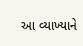આ વ્યાખ્યાને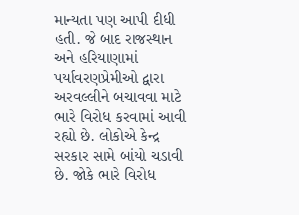માન્યતા પણ આપી દીધી હતી. જે બાદ રાજસ્થાન અને હરિયાણામાં પર્યાવરણપ્રેમીઓ દ્વારા અરવલ્લીને બચાવવા માટે ભારે વિરોધ કરવામાં આવી રહ્યો છે. લોકોએ કેન્દ્ર સરકાર સામે બાંયો ચડાવી છે. જોકે ભારે વિરોધ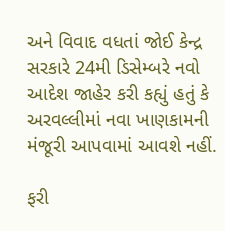અને વિવાદ વધતાં જોઈ કેન્દ્ર સરકારે 24મી ડિસેમ્બરે નવો આદેશ જાહેર કરી કહ્યું હતું કે અરવલ્લીમાં નવા ખાણકામની મંજૂરી આપવામાં આવશે નહીં.

ફરી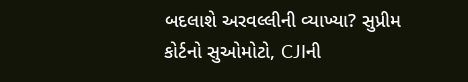બદલાશે અરવલ્લીની વ્યાખ્યા? સુપ્રીમ કોર્ટનો સુઓમોટો, CJIની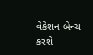વેકેશન બેન્ચ કરશે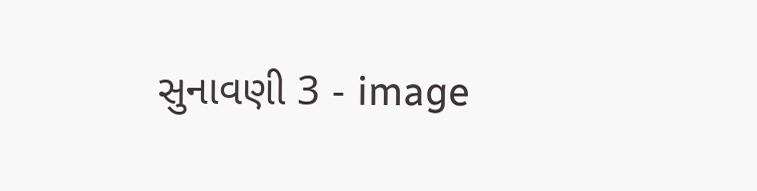સુનાવણી 3 - image